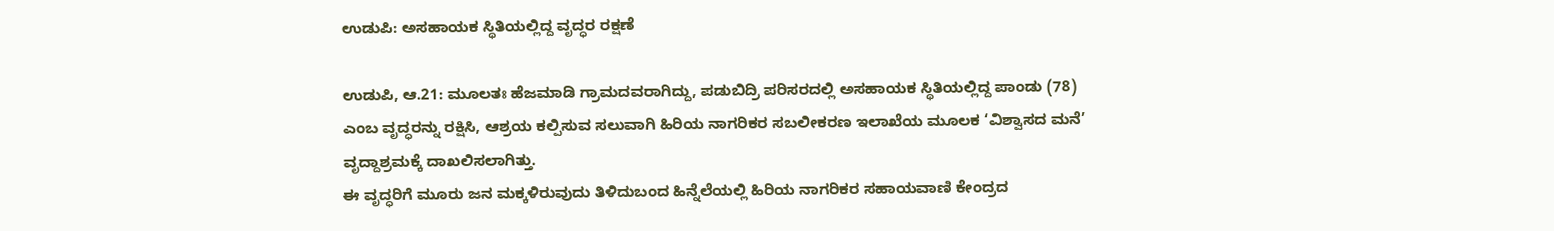ಉಡುಪಿ: ಅಸಹಾಯಕ ಸ್ಥಿತಿಯಲ್ಲಿದ್ದ ವೃದ್ಧರ ರಕ್ಷಣೆ

ಉಡುಪಿ, ಆ.21: ಮೂಲತಃ ಹೆಜಮಾಡಿ ಗ್ರಾಮದವರಾಗಿದ್ದು, ಪಡುಬಿದ್ರಿ ಪರಿಸರದಲ್ಲಿ ಅಸಹಾಯಕ ಸ್ಥಿತಿಯಲ್ಲಿದ್ದ ಪಾಂಡು (78) ಎಂಬ ವೃದ್ಧರನ್ನು ರಕ್ಷಿಸಿ, ಆಶ್ರಯ ಕಲ್ಪಿಸುವ ಸಲುವಾಗಿ ಹಿರಿಯ ನಾಗರಿಕರ ಸಬಲೀಕರಣ ಇಲಾಖೆಯ ಮೂಲಕ ‘ವಿಶ್ವಾಸದ ಮನೆ’ ವೃದ್ದಾಶ್ರಮಕ್ಕೆ ದಾಖಲಿಸಲಾಗಿತ್ತು.
ಈ ವೃದ್ಧರಿಗೆ ಮೂರು ಜನ ಮಕ್ಕಳಿರುವುದು ತಿಳಿದುಬಂದ ಹಿನ್ನೆಲೆಯಲ್ಲಿ ಹಿರಿಯ ನಾಗರಿಕರ ಸಹಾಯವಾಣಿ ಕೇಂದ್ರದ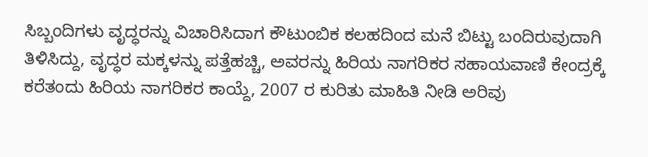ಸಿಬ್ಬಂದಿಗಳು ವೃದ್ಧರನ್ನು ವಿಚಾರಿಸಿದಾಗ ಕೌಟುಂಬಿಕ ಕಲಹದಿಂದ ಮನೆ ಬಿಟ್ಟು ಬಂದಿರುವುದಾಗಿ ತಿಳಿಸಿದ್ದು, ವೃದ್ಧರ ಮಕ್ಕಳನ್ನು ಪತ್ತೆಹಚ್ಚಿ, ಅವರನ್ನು ಹಿರಿಯ ನಾಗರಿಕರ ಸಹಾಯವಾಣಿ ಕೇಂದ್ರಕ್ಕೆ ಕರೆತಂದು ಹಿರಿಯ ನಾಗರಿಕರ ಕಾಯ್ದೆ, 2007 ರ ಕುರಿತು ಮಾಹಿತಿ ನೀಡಿ ಅರಿವು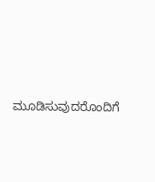ಮೂಡಿಸುವುದರೊಂದಿಗೆ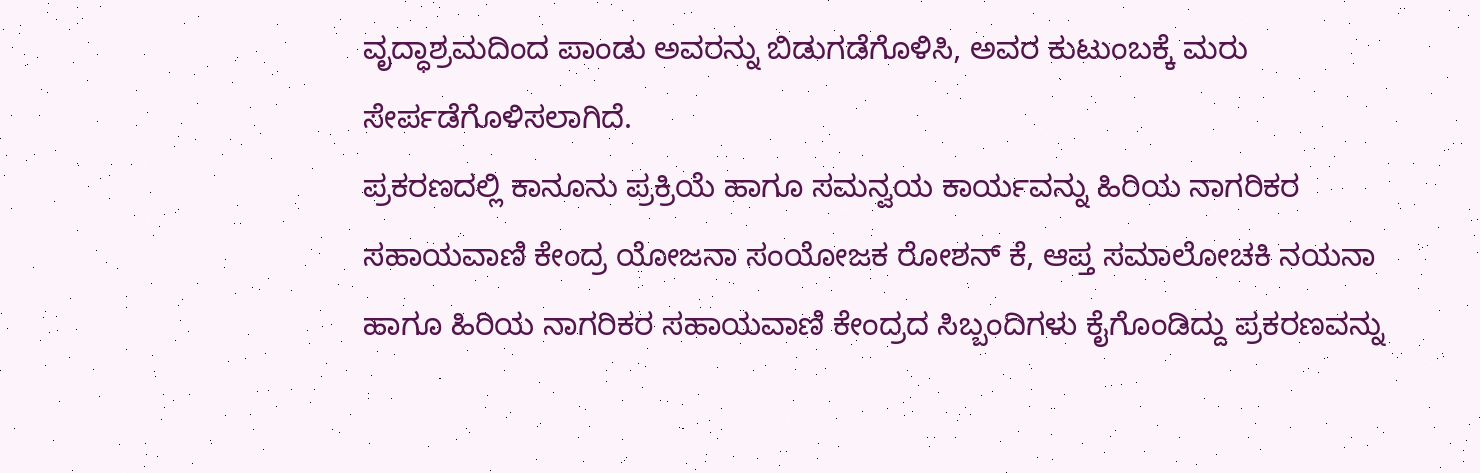ವೃದ್ಧಾಶ್ರಮದಿಂದ ಪಾಂಡು ಅವರನ್ನು ಬಿಡುಗಡೆಗೊಳಿಸಿ, ಅವರ ಕುಟುಂಬಕ್ಕೆ ಮರು ಸೇರ್ಪಡೆಗೊಳಿಸಲಾಗಿದೆ.
ಪ್ರಕರಣದಲ್ಲಿ ಕಾನೂನು ಪ್ರಕ್ರಿಯೆ ಹಾಗೂ ಸಮನ್ವಯ ಕಾರ್ಯವನ್ನು ಹಿರಿಯ ನಾಗರಿಕರ ಸಹಾಯವಾಣಿ ಕೇಂದ್ರ ಯೋಜನಾ ಸಂಯೋಜಕ ರೋಶನ್ ಕೆ, ಆಪ್ತ ಸಮಾಲೋಚಕಿ ನಯನಾ ಹಾಗೂ ಹಿರಿಯ ನಾಗರಿಕರ ಸಹಾಯವಾಣಿ ಕೇಂದ್ರದ ಸಿಬ್ಬಂದಿಗಳು ಕೈಗೊಂಡಿದ್ದು ಪ್ರಕರಣವನ್ನು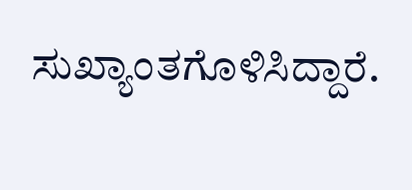ಸುಖ್ಯಾಂತಗೊಳಿಸಿದ್ದಾರೆ.